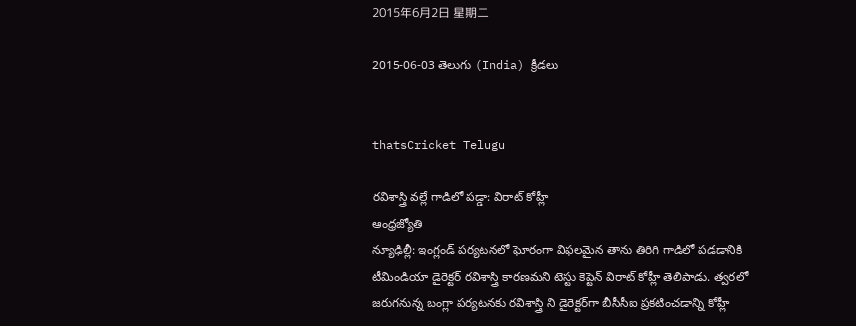2015年6月2日 星期二

2015-06-03 తెలుగు (India) క్రీడలు


thatsCricket Telugu

రవిశాస్త్రి వల్లే గాడిలో పడ్డా: విరాట్ కోహ్లీ
ఆంధ్రజ్యోతి
న్యూఢిల్లీ: ఇంగ్లండ్‌ పర్యటనలో ఘోరంగా విఫలమైన తాను తిరిగి గాడిలో పడడానికి టీమిండియా డైరెక్టర్‌ రవిశాస్త్రి కారణమని టెస్టు కెప్టెన్‌ విరాట్‌ కోహ్లీ తెలిపాడు. త్వరలో జరుగనున్న బంగ్లా పర్యటనకు రవిశాస్త్రి ని డైరెక్టర్‌గా బీసీసీఐ ప్రకటించడాన్ని కోహ్లీ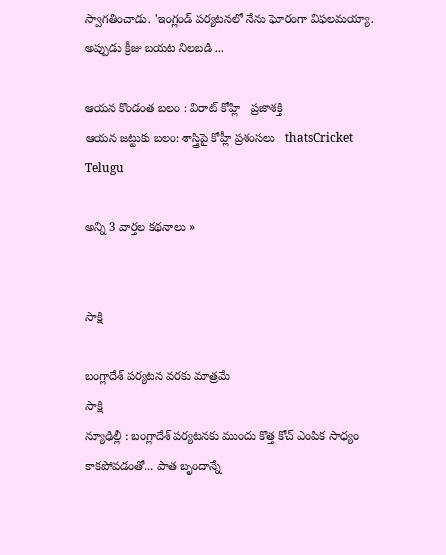స్వాగతించాడు. 'ఇంగ్లండ్‌ పర్యటనలో నేను ఘోరంగా విఫలమయ్యా. అప్పుడు క్రీజు బయట నిలబడి ...

ఆయన కొండంత బలం : విరాట్‌ కోహ్లి   ప్రజాశక్తి
ఆయన జట్టుకు బలం: శాస్త్రిపై కోహ్లీ ప్రశంసలు   thatsCricket Telugu

అన్ని 3 వార్తల కథనాలు »


సాక్షి

బంగ్లాదేశ్ పర్యటన వరకు మాత్రమే
సాక్షి
న్యూఢిల్లీ : బంగ్లాదేశ్ పర్యటనకు ముందు కొత్త కోచ్ ఎంపిక సాధ్యం కాకపోవడంతో... పాత బృందాన్నే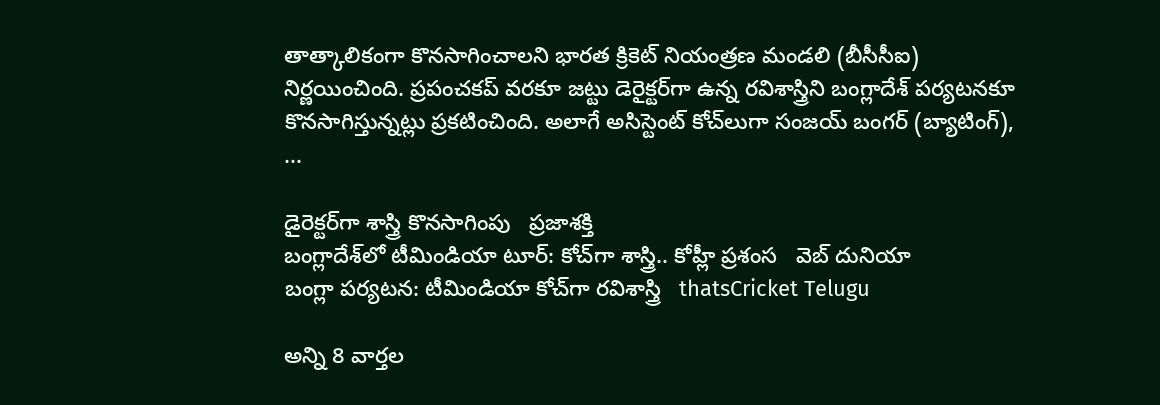తాత్కాలికంగా కొనసాగించాలని భారత క్రికెట్ నియంత్రణ మండలి (బీసీసీఐ) నిర్ణయించింది. ప్రపంచకప్ వరకూ జట్టు డెరైక్టర్‌గా ఉన్న రవిశాస్త్రిని బంగ్లాదేశ్ పర్యటనకూ కొనసాగిస్తున్నట్లు ప్రకటించింది. అలాగే అసిస్టెంట్ కోచ్‌లుగా సంజయ్ బంగర్ (బ్యాటింగ్), ...

డైరెక్టర్‌గా శాస్త్రి కొనసాగింపు   ప్రజాశక్తి
బంగ్లాదేశ్‌లో టీమిండియా టూర్: కోచ్‌గా శాస్త్రి.. కోహ్లీ ప్రశంస   వెబ్ దునియా
బంగ్లా పర్యటన: టీమిండియా కోచ్‌గా రవిశాస్త్రి   thatsCricket Telugu

అన్ని 8 వార్తల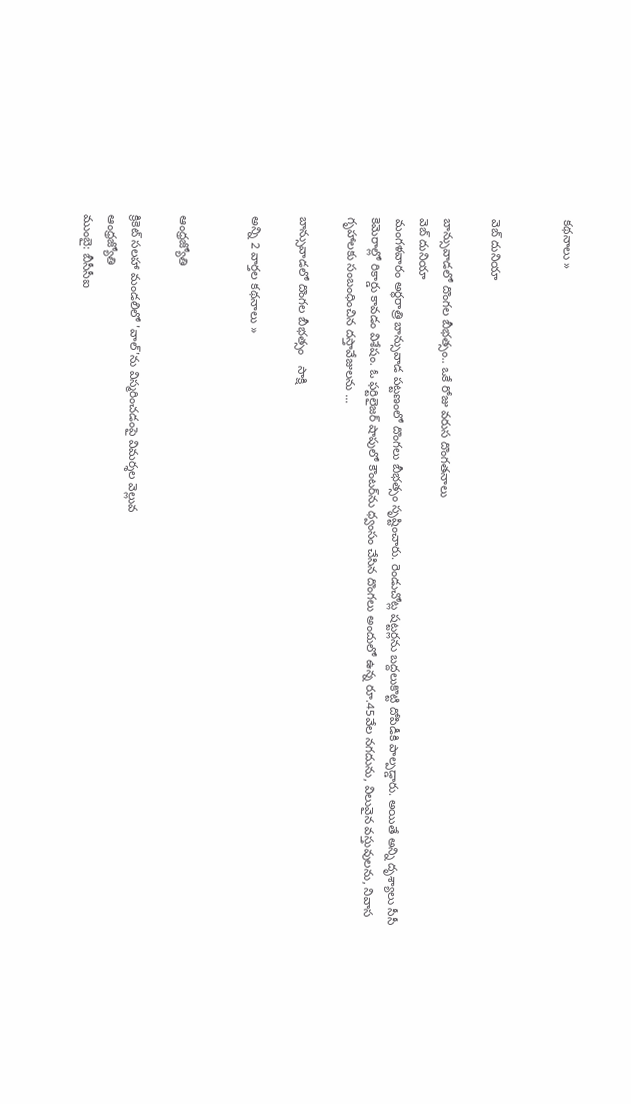కథనాలు »


వెబ్ దునియా

బాన్సువాడలో దొంగల బీభత్సం.. ఒకే రోజు వరుస దొంగతనాలు
వెబ్ దునియా
మంగళవారం అర్థరాత్రి బాన్సువాడ పట్టణంలో దొంగలు బీభత్సం సృష్టించారు. రెండుచోట్ల షట్టర్లను బద్దలుకొట్టి దోపిడీకి పాల్పడ్డారు. అయితే అన్ని దృశ్యాలు సీసీ కెమెరాల్లో రికార్డు కావడం విశేషం. ఓ ఫర్టిలైజర్ షాపులో కౌంటర్‌ను ధ్వంసం చేసిన దొంగలు అందులో ఉన్న రూ.45వేల నగదును, విలువైన వస్తువులను, నివాస గృహాలకు సంబంధించిన దస్తావేజులను ...

బాన్సువాడలో దొంగల బీభత్సం   సాక్షి

అన్ని 2 వార్తల కథనాలు »


ఆంధ్రజ్యోతి

క్రికెట్‌ సలహా మండలిలో 'వాల్'ను విస్మరించడంపై విమర్శల వెల్లువ
ఆంధ్రజ్యోతి
ముంబై: బీసీసీఐ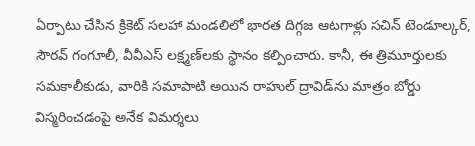ఏర్పాటు చేసిన క్రికెట్‌ సలహా మండలిలో భారత దిగ్గజ ఆటగాళ్లు సచిన్‌ టెండూల్కర్‌, సౌరవ్‌ గంగూలీ, వీవీఎస్‌ లక్ష్మణ్‌లకు స్థానం కల్పించారు. కానీ, ఈ త్రిమూర్తులకు సమకాలీకుడు, వారికి సమాపాటి అయిన రాహుల్‌ ద్రావిడ్‌ను మాత్రం బోర్డు విస్మరించడంపై అనేక విమర్శలు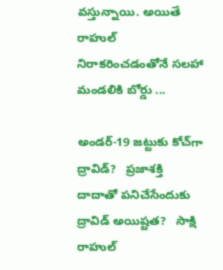వస్తున్నాయి. అయితే రాహుల్‌ నిరాకరించడంతోనే సలహా మండలికి బోర్డు ...

అండర్‌-19 జట్టుకు కోచ్‌గా ద్రావిడ్‌?   ప్రజాశక్తి
దాదాతో పనిచేసేందుకు ద్రావిడ్ అయిష్టత?   సాక్షి
రాహుల్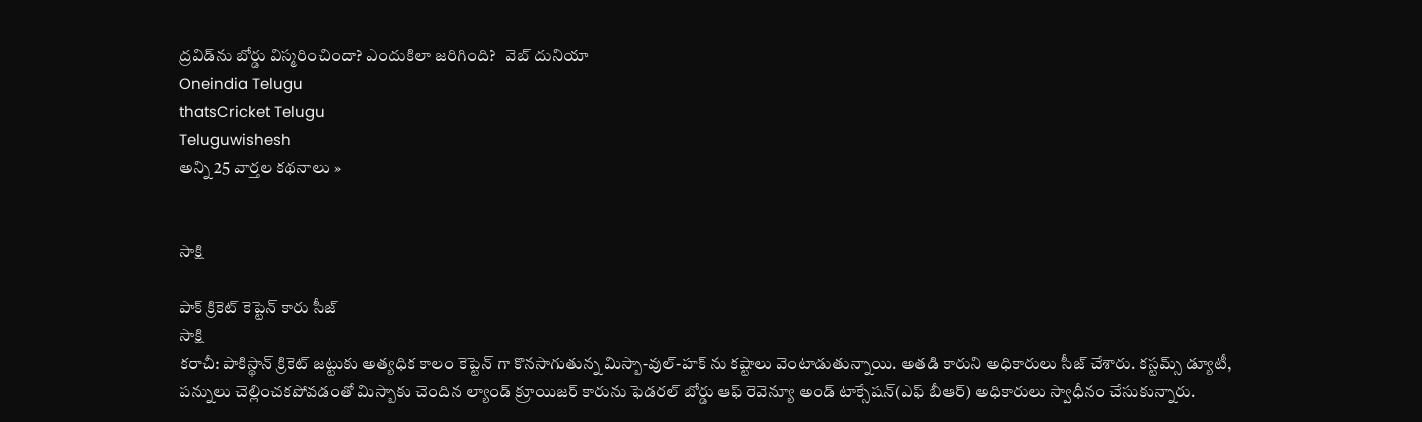ద్రవిడ్‌ను బోర్డు విస్మరించిందా? ఎందుకిలా జరిగింది?   వెబ్ దునియా
Oneindia Telugu
thatsCricket Telugu
Teluguwishesh
అన్ని 25 వార్తల కథనాలు »


సాక్షి

పాక్ క్రికెట్ కెప్టెన్ కారు సీజ్
సాక్షి
కరాచీ: పాకిస్థాన్ క్రికెట్ జట్టుకు అత్యధిక కాలం కెప్టెన్ గా కొనసాగుతున్న మిస్బా-వుల్-హక్ ను కష్టాలు వెంటాడుతున్నాయి. అతడి కారుని అధికారులు సీజ్ చేశారు. కస్టమ్స్ డ్యూటీ, పన్నులు చెల్లించకపోవడంతో మిస్బాకు చెందిన ల్యాండ్ క్రూయిజర్ కారును ఫెడరల్ బోర్డు ఆఫ్ రెవెన్యూ అండ్ టాక్సేషన్(ఎఫ్ బీఆర్) అధికారులు స్వాధీనం చేసుకున్నారు.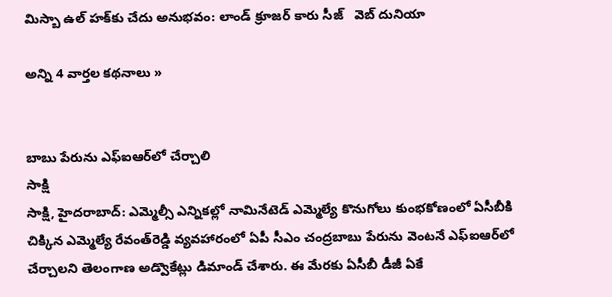మిస్బా ఉల్ హక్‌కు చేదు అనుభవం: లాండ్ క్రూజర్ కారు సీజ్   వెబ్ దునియా

అన్ని 4 వార్తల కథనాలు »


బాబు పేరును ఎఫ్‌ఐఆర్‌లో చేర్చాలి
సాక్షి
సాక్షి, హైదరాబాద్: ఎమ్మెల్సీ ఎన్నికల్లో నామినేటెడ్ ఎమ్మెల్యే కొనుగోలు కుంభకోణంలో ఏసీబీకి చిక్కిన ఎమ్మెల్యే రేవంత్‌రెడ్డి వ్యవహారంలో ఏపీ సీఎం చంద్రబాబు పేరును వెంటనే ఎఫ్‌ఐఆర్‌లో చేర్చాలని తెలంగాణ అడ్వొకేట్లు డిమాండ్ చేశారు. ఈ మేరకు ఏసీబీ డీజీ ఏకే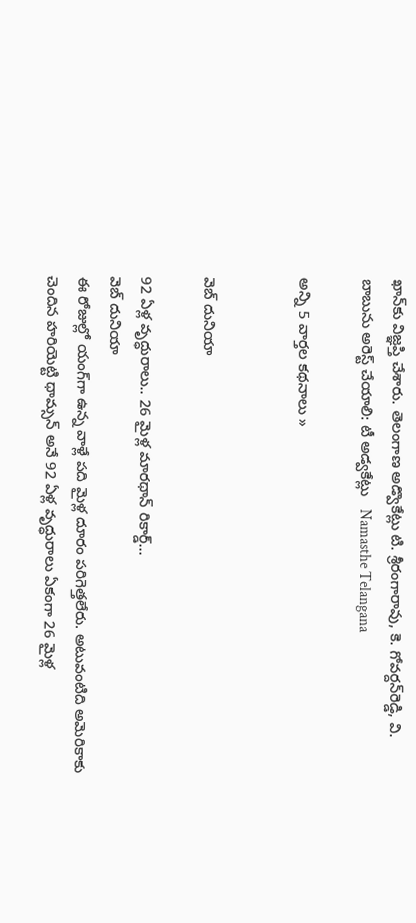ఖాన్‌కు విజ్ఞప్తి చేశారు. తెలంగాణ అడ్వొకేట్లు టి. శ్రీరంగారావు, కె. గోవర్దన్‌రెడ్డి, వి.
బాబును అరెస్ట్ చేయాలి: టీ అడ్వకేట్లు   Namasthe Telangana

అన్ని 5 వార్తల కథనాలు »


వెబ్ దునియా

92 ఏళ్ల వృద్ధురాలు.. 26 మైళ్ల మారథాన్ రికార్డ్...
వెబ్ దునియా
ఈ రోజుల్లో యంగ్‌గా ఉన్న వాళ్లే పది మైళ్ల దూరం పరిగెత్తలేరు. అటువంటిది అమెరికాకు చెందిన హరియెట్టి థామ్సన్ అనే 92 ఏళ్ల వృద్ధురాలు ఏకంగా 26 మైళ్ల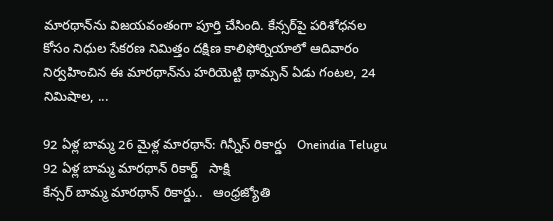మారథాన్‌ను విజయవంతంగా పూర్తి చేసింది. కేన్సర్‌పై పరిశోధనల కోసం నిధుల సేకరణ నిమిత్తం దక్షిణ కాలిఫోర్నియాలో ఆదివారం నిర్వహించిన ఈ మారథాన్‌ను హరియెట్టి థామ్సన్ ఏడు గంటల, 24 నిమిషాల, ...

92 ఏళ్ల బామ్మ 26 మైళ్ల మారథాన్: గిన్నీస్ రికార్డు   Oneindia Telugu
92 ఏళ్ల బామ్మ మారథాన్ రికార్డ్   సాక్షి
కేన్సర్‌ బామ్మ మారథాన్‌ రికార్డు..   ఆంధ్రజ్యోతి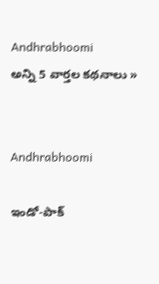Andhrabhoomi
అన్ని 5 వార్తల కథనాలు »


Andhrabhoomi

ఇండో-పాక్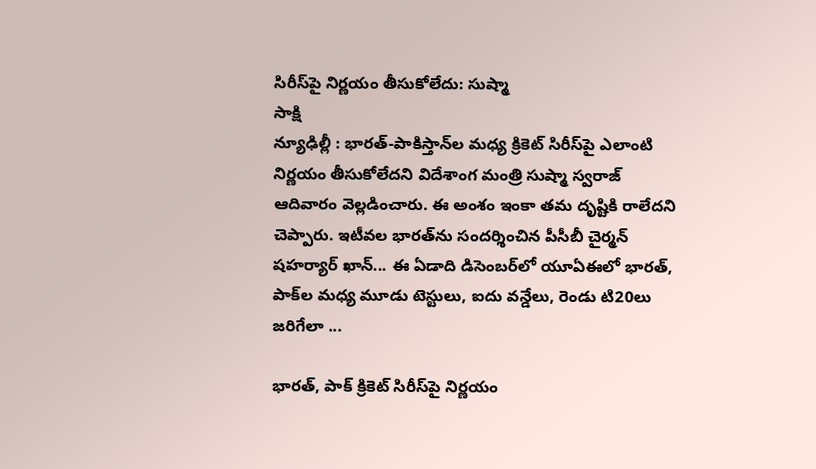సిరీస్‌పై నిర్ణయం తీసుకోలేదు: సుష్మా
సాక్షి
న్యూఢిల్లీ : భారత్-పాకిస్తాన్‌ల మధ్య క్రికెట్ సిరీస్‌పై ఎలాంటి నిర్ణయం తీసుకోలేదని విదేశాంగ మంత్రి సుష్మా స్వరాజ్ ఆదివారం వెల్లడించారు. ఈ అంశం ఇంకా తమ దృష్టికి రాలేదని చెప్పారు. ఇటీవల భారత్‌ను సందర్శించిన పీసీబీ చైర్మన్ షహర్యార్ ఖాన్... ఈ ఏడాది డిసెంబర్‌లో యూఏఈలో భారత్, పాక్‌ల మధ్య మూడు టెస్టులు, ఐదు వన్డేలు, రెండు టి20లు జరిగేలా ...

భారత్, పాక్ క్రికెట్ సిరీస్‌పై నిర్ణయం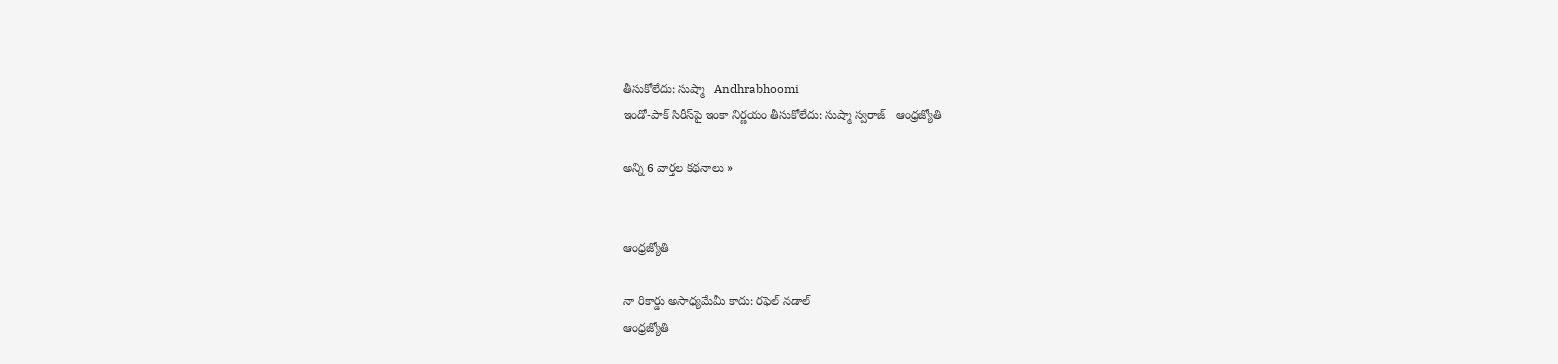తీసుకోలేదు: సుష్మా   Andhrabhoomi
ఇండో-పాక్‌ సిరీస్‌పై ఇంకా నిర్ణయం తీసుకోలేదు: సుష్మా స్వరాజ్‌   ఆంధ్రజ్యోతి

అన్ని 6 వార్తల కథనాలు »


ఆంధ్రజ్యోతి

నా రికార్డు అసాధ్యమేమీ కాదు: రఫెల్ నడాల్
ఆంధ్రజ్యోతి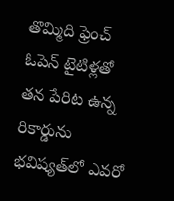తొమ్మిది ఫ్రెంచ్‌ ఓపెన్‌ టైటిళ్లతో తన పేరిట ఉన్న రికార్డును భవిష్యత్‌లో ఎవరో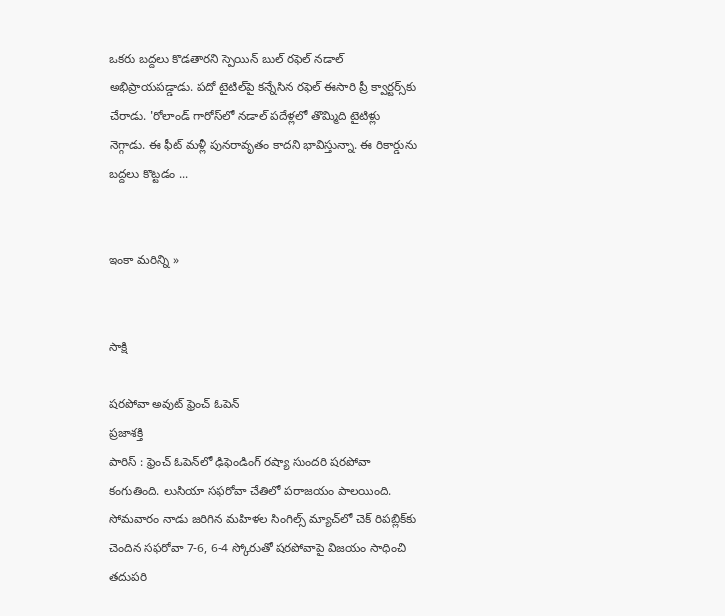ఒకరు బద్దలు కొడతారని స్పెయిన్‌ బుల్‌ రఫెల్‌ నడాల్‌ అభిప్రాయపడ్డాడు. పదో టైటిల్‌పై కన్నేసిన రఫెల్‌ ఈసారి ప్రీ క్వార్టర్స్‌కు చేరాడు. 'రోలాండ్‌ గారోస్‌లో నడాల్‌ పదేళ్లలో తొమ్మిది టైటిళ్లు నెగ్గాడు. ఈ ఫీట్‌ మళ్లీ పునరావృతం కాదని భావిస్తున్నా. ఈ రికార్డును బద్దలు కొట్టడం ...


ఇంకా మరిన్ని »


సాక్షి

షరపోవా అవుట్‌ ఫ్రెంచ్‌ ఓపెన్‌
ప్రజాశక్తి
పారిస్‌ : ఫ్రెంచ్‌ ఓపెన్‌లో ఢిఫెండింగ్‌ రష్యా సుందరి షరపోవా కంగుతింది. లుసియా సఫరోవా చేతిలో పరాజయం పాలయింది. సోమవారం నాడు జరిగిన మహిళల సింగిల్స్‌ మ్యాచ్‌లో చెక్‌ రిపబ్లిక్‌కు చెందిన సఫరోవా 7-6, 6-4 స్కోరుతో షరపోవాపై విజయం సాధించి తదుపరి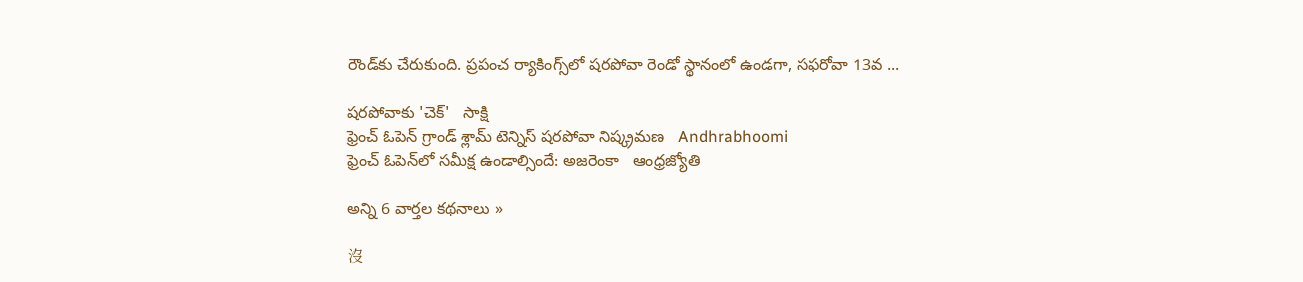రౌండ్‌కు చేరుకుంది. ప్రపంచ ర్యాకింగ్స్‌లో షరపోవా రెండో స్థానంలో ఉండగా, సఫరోవా 13వ ...

షరపోవాకు 'చెక్'   సాక్షి
ఫ్రెంచ్ ఓపెన్ గ్రాండ్ శ్లామ్ టెన్నిస్ షరపోవా నిష్క్రమణ   Andhrabhoomi
ఫ్రెంచ్‌ ఓపెన్‌లో సమీక్ష ఉండాల్సిందే: అజరెంకా   ఆంధ్రజ్యోతి

అన్ని 6 వార్తల కథనాలు »

沒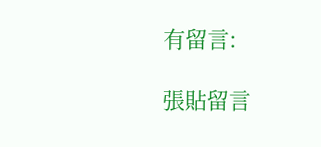有留言:

張貼留言